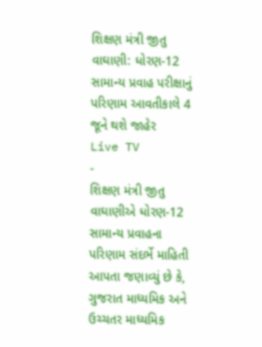શિક્ષણ મંત્રી જીતુ વાઘાણી: ધોરણ-12 સામાન્ય પ્રવાહ પરીક્ષાનું પરિણામ આવતીકાલે 4 જૂને થશે જાહેર
Live TV
-
શિક્ષણ મંત્રી જીતુ વાઘાણીએ ધોરણ-12 સામાન્ય પ્રવાહના પરિણામ સંદર્ભે માહિતી આપતા જણાવ્યું છે કે, ગુજરાત માધ્યમિક અને ઉચ્ચતર માધ્યમિક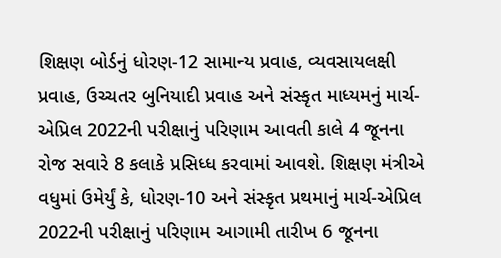શિક્ષણ બોર્ડનું ધોરણ-12 સામાન્ય પ્રવાહ, વ્યવસાયલક્ષી પ્રવાહ, ઉચ્ચતર બુનિયાદી પ્રવાહ અને સંસ્કૃત માધ્યમનું માર્ચ-એપ્રિલ 2022ની પરીક્ષાનું પરિણામ આવતી કાલે 4 જૂનના રોજ સવારે 8 કલાકે પ્રસિધ્ધ કરવામાં આવશે. શિક્ષણ મંત્રીએ વધુમાં ઉમેર્યું કે, ધોરણ-10 અને સંસ્કૃત પ્રથમાનું માર્ચ-એપ્રિલ 2022ની પરીક્ષાનું પરિણામ આગામી તારીખ 6 જૂનના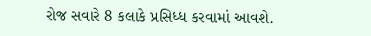રોજ સવારે 8 કલાકે પ્રસિધ્ધ કરવામાં આવશે.